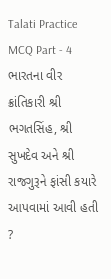Talati Practice MCQ Part - 4
ભારતના વીર ક્રાંતિકારી શ્રી ભગતસિંહ, શ્રી સુખદેવ અને શ્રી રાજગુરૂને ફાંસી કયારે આપવામાં આવી હતી ?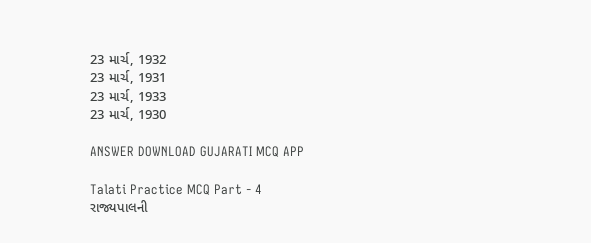23 માર્ચ, 1932
23 માર્ચ, 1931
23 માર્ચ, 1933
23 માર્ચ, 1930

ANSWER DOWNLOAD GUJARATI MCQ APP

Talati Practice MCQ Part - 4
રાજ્યપાલની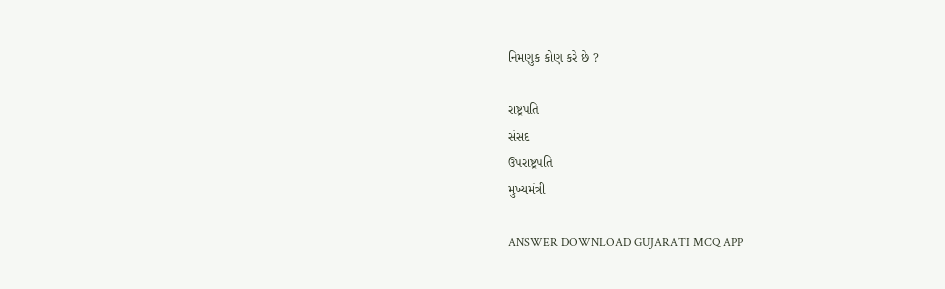નિમણુક કોણ કરે છે ?

રાષ્ટ્રપતિ
સંસદ
ઉપરાષ્ટ્રપતિ
મુખ્યમંત્રી

ANSWER DOWNLOAD GUJARATI MCQ APP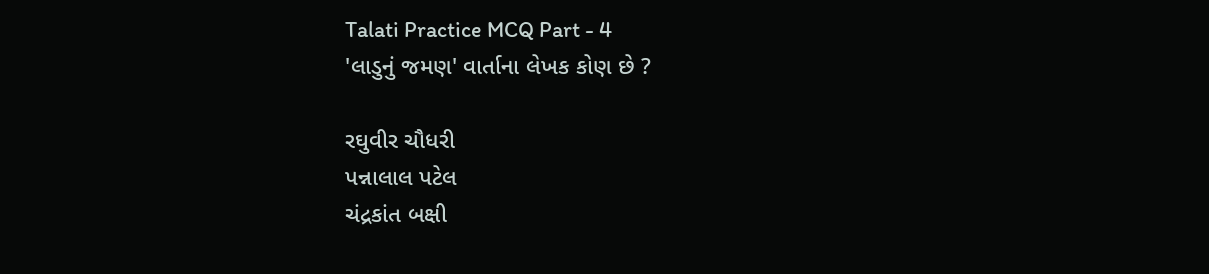Talati Practice MCQ Part - 4
'લાડુનું જમણ' વાર્તાના લેખક કોણ છે ?

રઘુવીર ચૌધરી
પન્નાલાલ પટેલ
ચંદ્રકાંત બક્ષી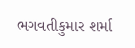ભગવતીકુમાર શર્મા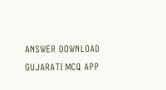ANSWER DOWNLOAD GUJARATI MCQ APP